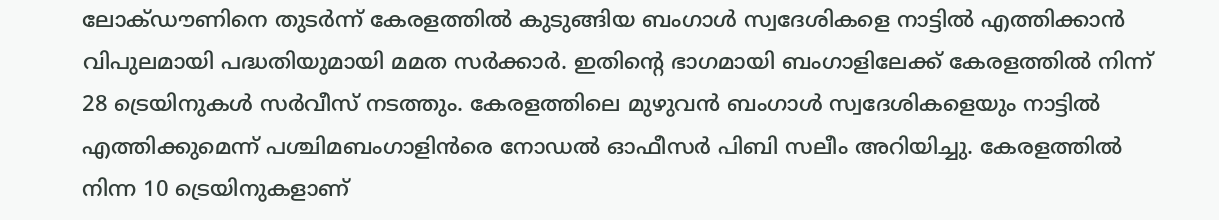ലോക്ഡൗണിനെ തുടർന്ന് കേരളത്തിൽ കുടുങ്ങിയ ബംഗാൾ സ്വദേശികളെ നാട്ടിൽ എത്തിക്കാൻ വിപുലമായി പദ്ധതിയുമായി മമത സർക്കാർ. ഇതിന്റെ ഭാഗമായി ബംഗാളിലേക്ക് കേരളത്തിൽ നിന്ന് 28 ട്രെയിനുകൾ സർവീസ് നടത്തും. കേരളത്തിലെ മുഴുവൻ ബംഗാൾ സ്വദേശികളെയും നാട്ടിൽ എത്തിക്കുമെന്ന് പശ്ചിമബംഗാളിൻരെ നോഡൽ ഓഫീസർ പിബി സലീം അറിയിച്ചു. കേരളത്തിൽ നിന്ന 10 ട്രെയിനുകളാണ്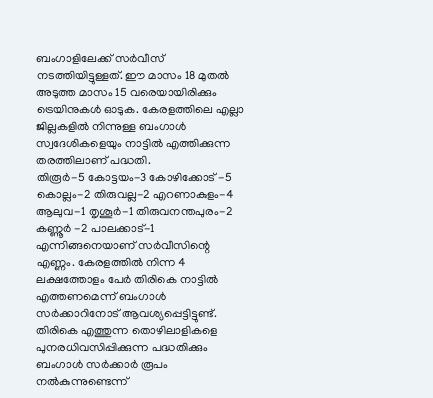ബംഗാളിലേക്ക് സർവീസ് നടത്തിയിട്ടുള്ളത്. ഈ മാസം 18 മുതൽ അടുത്ത മാസം 15 വരെയായിരിക്കും ട്രെയിനുകൾ ഓടുക. കേരളത്തിലെ എല്ലാ ജില്ലകളിൽ നിന്നുള്ള ബംഗാൾ സ്വദേശികളെയും നാട്ടിൽ എത്തിക്കുന്ന തരത്തിലാണ് പദ്ധതി.
തിരൂർ-5 കോട്ടയം-3 കോഴിക്കോട് -5 കൊല്ലം-2 തിരുവല്ല-2 എറണാകുളം-4 ആലുവ-1 തൃശൂർ-1 തിരുവനന്തപുരം-2 കണ്ണൂർ -2 പാലക്കാട്-1 എന്നിങ്ങനെയാണ് സർവീസിന്റെ എണ്ണം. കേരളത്തിൽ നിന്ന 4 ലക്ഷത്തോളം പേർ തിരികെ നാട്ടിൽ എത്തണമെന്ന് ബംഗാൾ സർക്കാറിനോട് ആവശ്യപ്പെട്ടിട്ടുണ്ട്. തിരികെ എത്തുന്ന തൊഴിലാളികളെ പുനരധിവസിപ്പിക്കുന്ന പദ്ധതിക്കും ബംഗാൾ സർക്കാർ രൂപം നൽകുന്നുണ്ടെന്ന്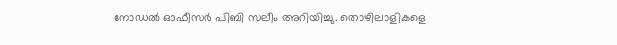നോഡൽ ഓഫീസർ പിബി സലീം അറിയിച്ചു. തൊഴിലാളികളെ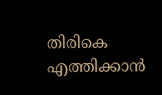തിരികെ എത്തിക്കാൻ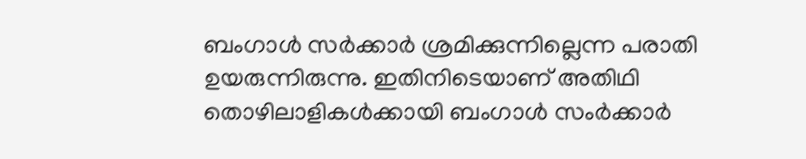ബംഗാൾ സർക്കാർ ശ്രമിക്കുന്നില്ലെന്ന പരാതി ഉയരുന്നിരുന്നു. ഇതിനിടെയാണ് അതിഥി തൊഴിലാളികൾക്കായി ബംഗാൾ സംർക്കാർ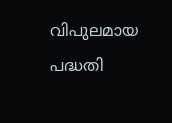വിപുലമായ പദ്ധതി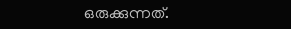ഒരുക്കുന്നത്.